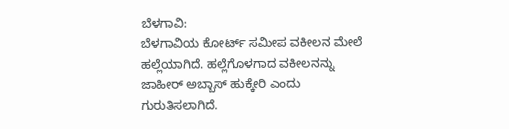ಬೆಳಗಾವಿ:
ಬೆಳಗಾವಿಯ ಕೋರ್ಟ್ ಸಮೀಪ ವಕೀಲನ ಮೇಲೆ ಹಲ್ಲೆಯಾಗಿದೆ. ಹಲ್ಲೆಗೊಳಗಾದ ವಕೀಲನನ್ನು ಜಾಹೀರ್ ಅಬ್ಬಾಸ್ ಹುಕ್ಕೇರಿ ಎಂದು ಗುರುತಿಸಲಾಗಿದೆ.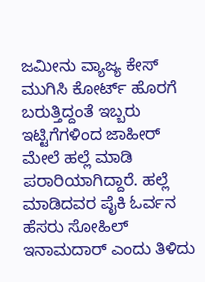ಜಮೀನು ವ್ಯಾಜ್ಯ ಕೇಸ್ ಮುಗಿಸಿ ಕೋರ್ಟ್ ಹೊರಗೆ ಬರುತ್ತಿದ್ದಂತೆ ಇಬ್ಬರು ಇಟ್ಟಿಗೆಗಳಿಂದ ಜಾಹೀರ್ ಮೇಲೆ ಹಲ್ಲೆ ಮಾಡಿ ಪರಾರಿಯಾಗಿದ್ದಾರೆ. ಹಲ್ಲೆ ಮಾಡಿದವರ ಪೈಕಿ ಓರ್ವನ ಹೆಸರು ಸೋಹಿಲ್ ಇನಾಮದಾರ್ ಎಂದು ತಿಳಿದು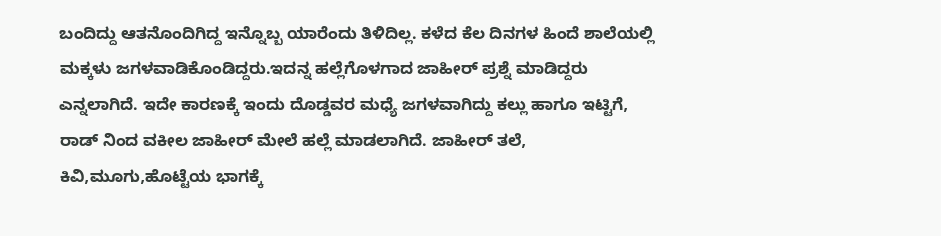ಬಂದಿದ್ದು ಆತನೊಂದಿಗಿದ್ದ ಇನ್ನೊಬ್ಬ ಯಾರೆಂದು ತಿಳಿದಿಲ್ಲ. ಕಳೆದ ಕೆಲ ದಿನಗಳ ಹಿಂದೆ ಶಾಲೆಯಲ್ಲಿ ಮಕ್ಕಳು ಜಗಳವಾಡಿಕೊಂಡಿದ್ದರು.ಇದನ್ನ ಹಲ್ಲೆಗೊಳಗಾದ ಜಾಹೀರ್ ಪ್ರಶ್ನೆ ಮಾಡಿದ್ದರು ಎನ್ನಲಾಗಿದೆ. ಇದೇ ಕಾರಣಕ್ಕೆ ಇಂದು ದೊಡ್ಡವರ ಮಧ್ಯೆ ಜಗಳವಾಗಿದ್ದು ಕಲ್ಲು ಹಾಗೂ ಇಟ್ಟಿಗೆ, ರಾಡ್ ನಿಂದ ವಕೀಲ ಜಾಹೀರ್ ಮೇಲೆ ಹಲ್ಲೆ ಮಾಡಲಾಗಿದೆ. ಜಾಹೀರ್ ತಲೆ, ಕಿವಿ,ಮೂಗು,ಹೊಟ್ಟೆಯ ಭಾಗಕ್ಕೆ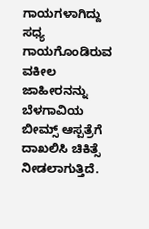ಗಾಯಗಳಾಗಿದ್ದು ಸಧ್ಯ ಗಾಯಗೊಂಡಿರುವ ವಕೀಲ ಜಾಹೀರನನ್ನು ಬೆಳಗಾವಿಯ ಬೀಮ್ಸ್ ಆಸ್ಪತ್ರೆಗೆ ದಾಖಲಿಸಿ ಚಿಕಿತ್ಸೆ ನೀಡಲಾಗುತ್ತಿದೆ.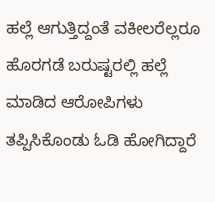ಹಲ್ಲೆ ಆಗುತ್ತಿದ್ದಂತೆ ವಕೀಲರೆಲ್ಲರೂ ಹೊರಗಡೆ ಬರುಷ್ಟರಲ್ಲಿ ಹಲ್ಲೆ ಮಾಡಿದ ಆರೋಪಿಗಳು ತಪ್ಪಿಸಿಕೊಂಡು ಓಡಿ ಹೋಗಿದ್ದಾರೆ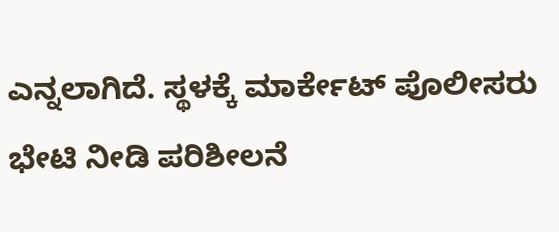ಎನ್ನಲಾಗಿದೆ. ಸ್ಥಳಕ್ಕೆ ಮಾರ್ಕೇಟ್ ಪೊಲೀಸರು ಭೇಟಿ ನೀಡಿ ಪರಿಶೀಲನೆ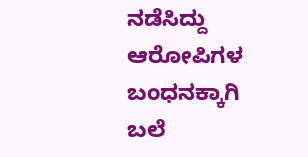ನಡೆಸಿದ್ದು ಆರೋಪಿಗಳ ಬಂಧನಕ್ಕಾಗಿ ಬಲೆ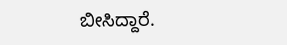ಬೀಸಿದ್ದಾರೆ.